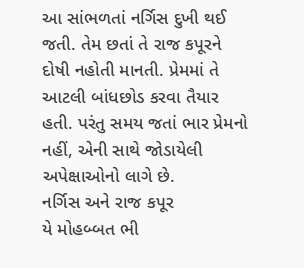આ સાંભળતાં નર્ગિસ દુખી થઈ જતી. તેમ છતાં તે રાજ કપૂરને દોષી નહોતી માનતી. પ્રેમમાં તે આટલી બાંધછોડ કરવા તૈયાર હતી. પરંતુ સમય જતાં ભાર પ્રેમનો નહીં, એની સાથે જોડાયેલી અપેક્ષાઓનો લાગે છે.
નર્ગિસ અને રાજ કપૂર
યે મોહબ્બત ભી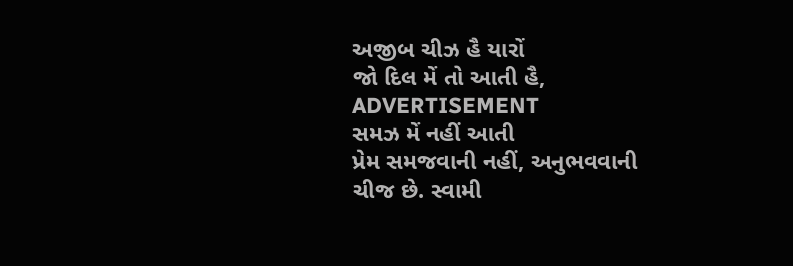અજીબ ચીઝ હૈ યારોં
જો દિલ મેં તો આતી હૈ,
ADVERTISEMENT
સમઝ મેં નહીં આતી
પ્રેમ સમજવાની નહીં, અનુભવવાની ચીજ છે. સ્વામી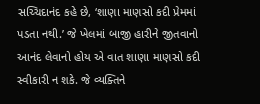સચ્ચિદાનંદ કહે છે, ‘શાણા માણસો કદી પ્રેમમાં પડતા નથી.’ જે ખેલમાં બાજી હારીને જીતવાનો આનંદ લેવાનો હોય એ વાત શાણા માણસો કદી સ્વીકારી ન શકે. જે વ્યક્તિને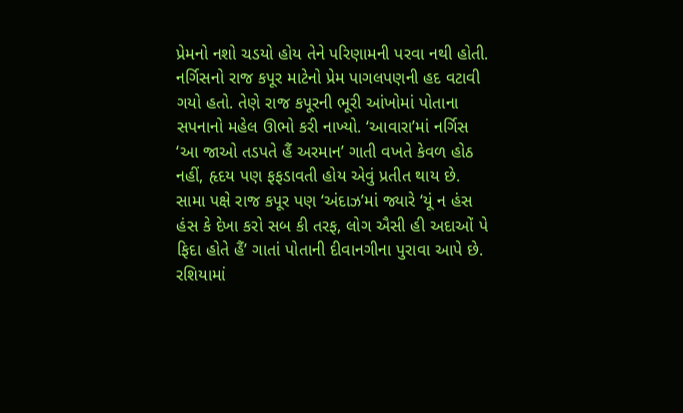પ્રેમનો નશો ચડયો હોય તેને પરિણામની પરવા નથી હોતી.
નર્ગિસનો રાજ કપૂર માટેનો પ્રેમ પાગલપણની હદ વટાવી ગયો હતો. તેણે રાજ કપૂરની ભૂરી આંખોમાં પોતાના સપનાનો મહેલ ઊભો કરી નાખ્યો. ‘આવારા’માં નર્ગિસ ‘આ જાઓ તડપતે હૈં અરમાન’ ગાતી વખતે કેવળ હોઠ નહીં, હૃદય પણ ફફડાવતી હોય એવું પ્રતીત થાય છે. સામા પક્ષે રાજ કપૂર પણ ‘અંદાઝ’માં જ્યારે ‘યૂં ન હંસ હંસ કે દેખા કરો સબ કી તરફ, લોગ ઐસી હી અદાઓં પે ફિદા હોતે હૈં’ ગાતાં પોતાની દીવાનગીના પુરાવા આપે છે. રશિયામાં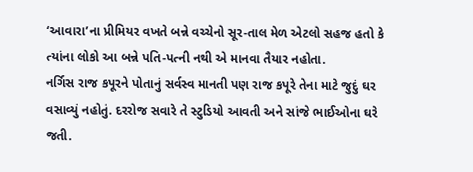‘આવારા’ના પ્રીમિયર વખતે બન્ને વચ્ચેનો સૂર-તાલ મેળ એટલો સહજ હતો કે ત્યાંના લોકો આ બન્ને પતિ-પત્ની નથી એ માનવા તૈયાર નહોતા.
નર્ગિસ રાજ કપૂરને પોતાનું સર્વસ્વ માનતી પણ રાજ કપૂરે તેના માટે જુદું ઘર વસાવ્યું નહોતું. દરરોજ સવારે તે સ્ટુડિયો આવતી અને સાંજે ભાઈઓના ઘરે જતી.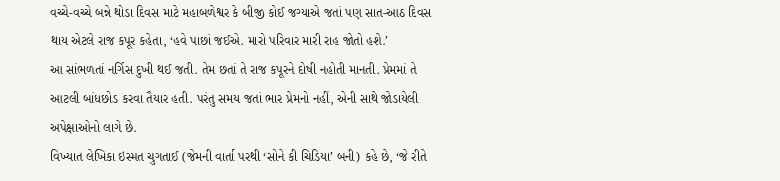વચ્ચે-વચ્ચે બન્ને થોડા દિવસ માટે મહાબળેશ્વર કે બીજી કોઈ જગ્યાએ જતાં પણ સાત-આઠ દિવસ થાય એટલે રાજ કપૂર કહેતા, ‘હવે પાછાં જઈએ. મારો પરિવાર મારી રાહ જોતો હશે.’
આ સાંભળતાં નર્ગિસ દુખી થઈ જતી. તેમ છતાં તે રાજ કપૂરને દોષી નહોતી માનતી. પ્રેમમાં તે આટલી બાંધછોડ કરવા તૈયાર હતી. પરંતુ સમય જતાં ભાર પ્રેમનો નહીં, એની સાથે જોડાયેલી અપેક્ષાઓનો લાગે છે.
વિખ્યાત લેખિકા ઇસ્મત ચુગતાઈ (જેમની વાર્તા પરથી ‘સોને કી ચિડિયા’ બની) કહે છે, ‘જે રીતે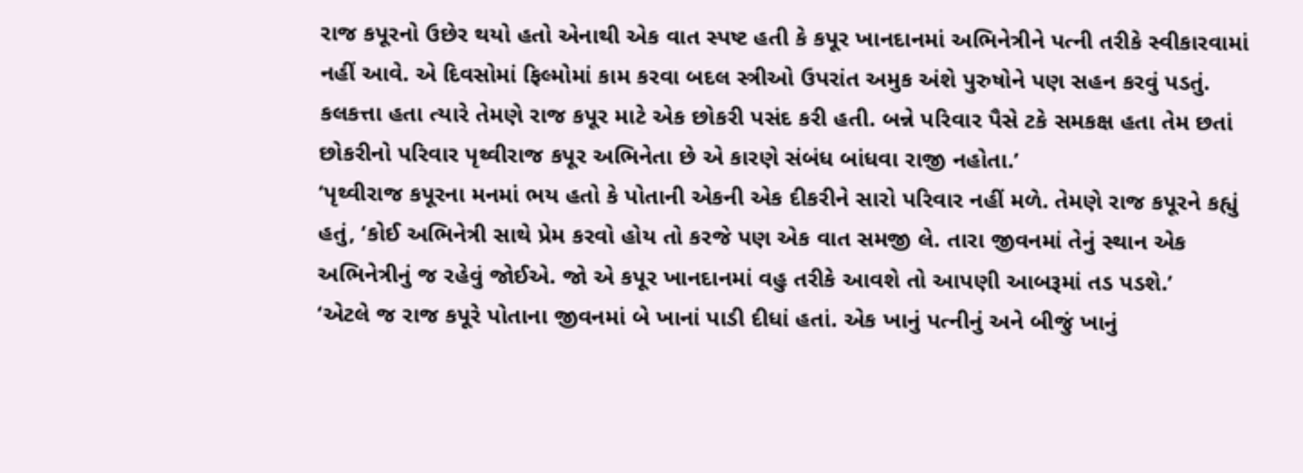રાજ કપૂરનો ઉછેર થયો હતો એનાથી એક વાત સ્પષ્ટ હતી કે કપૂર ખાનદાનમાં અભિનેત્રીને પત્ની તરીકે સ્વીકારવામાં નહીં આવે. એ દિવસોમાં ફિલ્મોમાં કામ કરવા બદલ સ્ત્રીઓ ઉપરાંત અમુક અંશે પુરુષોને પણ સહન કરવું પડતું. કલકત્તા હતા ત્યારે તેમણે રાજ કપૂર માટે એક છોકરી પસંદ કરી હતી. બન્ને પરિવાર પૈસે ટકે સમકક્ષ હતા તેમ છતાં છોકરીનો પરિવાર પૃથ્વીરાજ કપૂર અભિનેતા છે એ કારણે સંબંધ બાંધવા રાજી નહોતા.’
‘પૃથ્વીરાજ કપૂરના મનમાં ભય હતો કે પોતાની એકની એક દીકરીને સારો પરિવાર નહીં મળે. તેમણે રાજ કપૂરને કહ્યું હતું, ‘કોઈ અભિનેત્રી સાથે પ્રેમ કરવો હોય તો કરજે પણ એક વાત સમજી લે. તારા જીવનમાં તેનું સ્થાન એક અભિનેત્રીનું જ રહેવું જોઈએ. જો એ કપૂર ખાનદાનમાં વહુ તરીકે આવશે તો આપણી આબરૂમાં તડ પડશે.’
‘એટલે જ રાજ કપૂરે પોતાના જીવનમાં બે ખાનાં પાડી દીધાં હતાં. એક ખાનું પત્નીનું અને બીજું ખાનું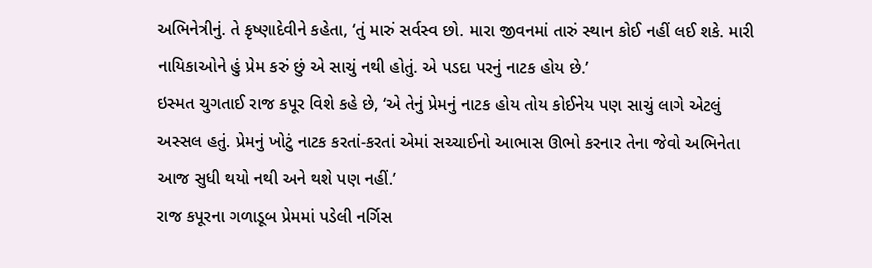અભિનેત્રીનું. તે કૃષ્ણાદેવીને કહેતા, ‘તું મારું સર્વસ્વ છો. મારા જીવનમાં તારું સ્થાન કોઈ નહીં લઈ શકે. મારી નાયિકાઓને હું પ્રેમ કરું છું એ સાચું નથી હોતું. એ પડદા પરનું નાટક હોય છે.’
ઇસ્મત ચુગતાઈ રાજ કપૂર વિશે કહે છે, ‘એ તેનું પ્રેમનું નાટક હોય તોય કોઈનેય પણ સાચું લાગે એટલું અસ્સલ હતું. પ્રેમનું ખોટું નાટક કરતાં-કરતાં એમાં સચ્ચાઈનો આભાસ ઊભો કરનાર તેના જેવો અભિનેતા આજ સુધી થયો નથી અને થશે પણ નહીં.’
રાજ કપૂરના ગળાડૂબ પ્રેમમાં પડેલી નર્ગિસ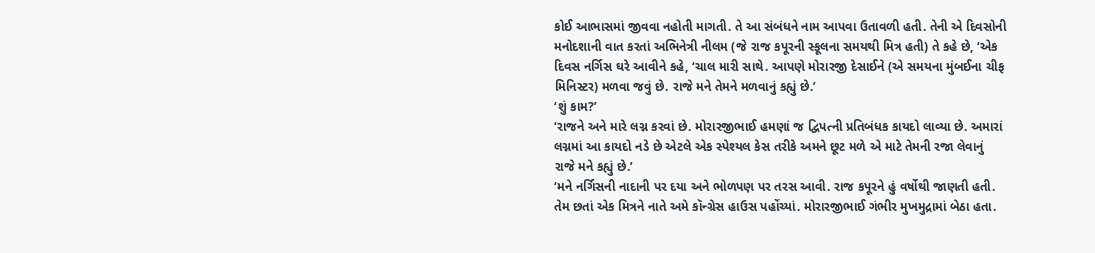કોઈ આભાસમાં જીવવા નહોતી માગતી. તે આ સંબંધને નામ આપવા ઉતાવળી હતી. તેની એ દિવસોની મનોદશાની વાત કરતાં અભિનેત્રી નીલમ (જે રાજ કપૂરની સ્કૂલના સમયથી મિત્ર હતી) તે કહે છે, ‘એક દિવસ નર્ગિસ ઘરે આવીને કહે, ‘ચાલ મારી સાથે. આપણે મોરારજી દેસાઈને (એ સમયના મુંબઈના ચીફ મિનિસ્ટર) મળવા જવું છે. રાજે મને તેમને મળવાનું કહ્યું છે.’
‘શું કામ?’
‘રાજને અને મારે લગ્ન કરવાં છે. મોરારજીભાઈ હમણાં જ દ્વિપત્ની પ્રતિબંધક કાયદો લાવ્યા છે. અમારાં લગ્નમાં આ કાયદો નડે છે એટલે એક સ્પેશ્યલ કેસ તરીકે અમને છૂટ મળે એ માટે તેમની રજા લેવાનું રાજે મને કહ્યું છે.’
‘મને નર્ગિસની નાદાની પર દયા અને ભોળપણ પર તરસ આવી. રાજ કપૂરને હું વર્ષોથી જાણતી હતી. તેમ છતાં એક મિત્રને નાતે અમે કૉન્ગ્રેસ હાઉસ પહોંચ્યાં. મોરારજીભાઈ ગંભીર મુખમુદ્રામાં બેઠા હતા.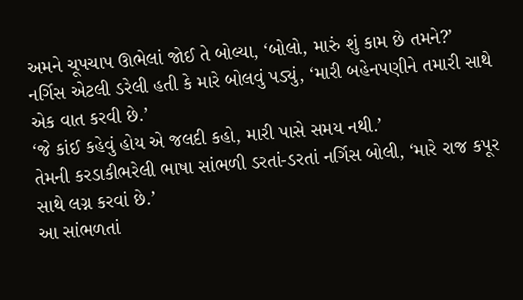અમને ચૂપચાપ ઊભેલાં જોઈ તે બોલ્યા, ‘બોલો, મારું શું કામ છે તમને?’
નર્ગિસ એટલી ડરેલી હતી કે મારે બોલવું પડ્યું, ‘મારી બહેનપણીને તમારી સાથે એક વાત કરવી છે.’
‘જે કાંઈ કહેવું હોય એ જલદી કહો, મારી પાસે સમય નથી.’
તેમની કરડાકીભરેલી ભાષા સાંભળી ડરતાં-ડરતાં નર્ગિસ બોલી, ‘મારે રાજ કપૂર સાથે લગ્ન કરવાં છે.’
આ સાંભળતાં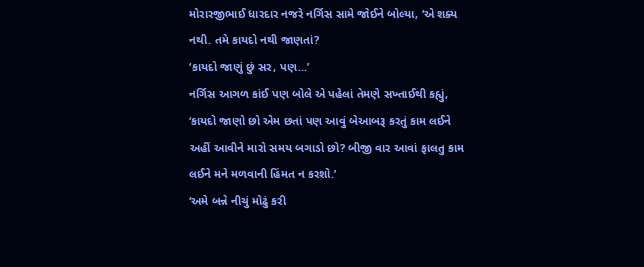મોરારજીભાઈ ધારદાર નજરે નર્ગિસ સામે જોઈને બોલ્યા, ‘એ શક્ય નથી. તમે કાયદો નથી જાણતાં?
‘કાયદો જાણું છું સર, પણ...’
નર્ગિસ આગળ કાંઈ પણ બોલે એ પહેલાં તેમણે સખ્તાઈથી કહ્યું, ‘કાયદો જાણો છો એમ છતાં પણ આવું બેઆબરૂ કરતું કામ લઈને અહીં આવીને મારો સમય બગાડો છો? બીજી વાર આવાં ફાલતુ કામ લઈને મને મળવાની હિંમત ન કરશો.’
‘અમે બન્ને નીચું મોઢું કરી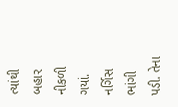ત્યાંથી બહાર નીકળી ગયાં. નર્ગિસ ભાંગી પડી. તેના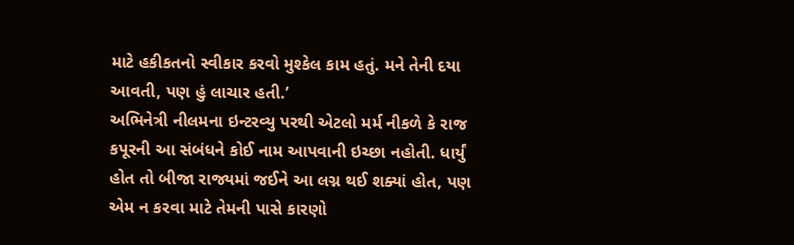માટે હકીકતનો સ્વીકાર કરવો મુશ્કેલ કામ હતું. મને તેની દયા આવતી, પણ હું લાચાર હતી.’
અભિનેત્રી નીલમના ઇન્ટરવ્યુ પરથી એટલો મર્મ નીકળે કે રાજ કપૂરની આ સંબંધને કોઈ નામ આપવાની ઇચ્છા નહોતી. ધાર્યું હોત તો બીજા રાજ્યમાં જઈને આ લગ્ન થઈ શક્યાં હોત, પણ એમ ન કરવા માટે તેમની પાસે કારણો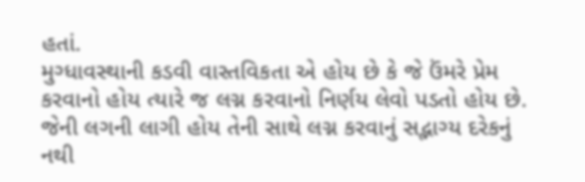હતાં.
મુગ્ધાવસ્થાની કડવી વાસ્તવિકતા એ હોય છે કે જે ઉંમરે પ્રેમ કરવાનો હોય ત્યારે જ લગ્ન કરવાનો નિર્ણય લેવો પડતો હોય છે. જેની લગની લાગી હોય તેની સાથે લગ્ન કરવાનું સદ્ભાગ્ય દરેકનું નથી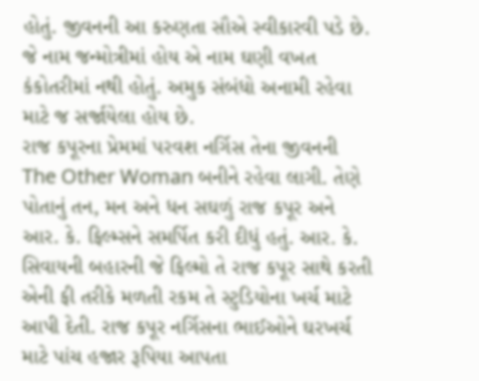હોતું. જીવનની આ કરુણતા સૌએ સ્વીકારવી પડે છે. જે નામ જન્મોત્રીમાં હોય એ નામ ઘણી વખત કંકોતરીમાં નથી હોતું. અમુક સંબંધો અનામી રહેવા માટે જ સર્જાયેલા હોય છે.
રાજ કપૂરના પ્રેમમાં પરવશ નર્ગિસ તેના જીવનની The Other Woman બનીને રહેવા લાગી. તેણે પોતાનું તન, મન અને ધન સઘળું રાજ કપૂર અને આર. કે. ફિલ્મ્સને સમર્પિત કરી દીધું હતું. આર. કે. સિવાયની બહારની જે ફિલ્મો તે રાજ કપૂર સાથે કરતી એની ફી તરીકે મળતી રકમ તે સ્ટુડિયોના ખર્ચ માટે આપી દેતી. રાજ કપૂર નર્ગિસના ભાઈઓને ઘરખર્ચ માટે પાંચ હજાર રૂપિયા આપતા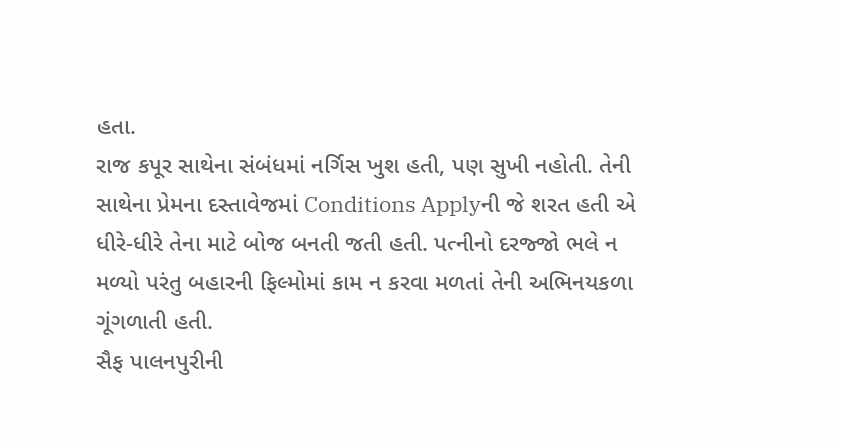હતા.
રાજ કપૂર સાથેના સંબંધમાં નર્ગિસ ખુશ હતી, પણ સુખી નહોતી. તેની સાથેના પ્રેમના દસ્તાવેજમાં Conditions Applyની જે શરત હતી એ ધીરે-ધીરે તેના માટે બોજ બનતી જતી હતી. પત્નીનો દરજ્જો ભલે ન મળ્યો પરંતુ બહારની ફિલ્મોમાં કામ ન કરવા મળતાં તેની અભિનયકળા ગૂંગળાતી હતી.
સૈફ પાલનપુરીની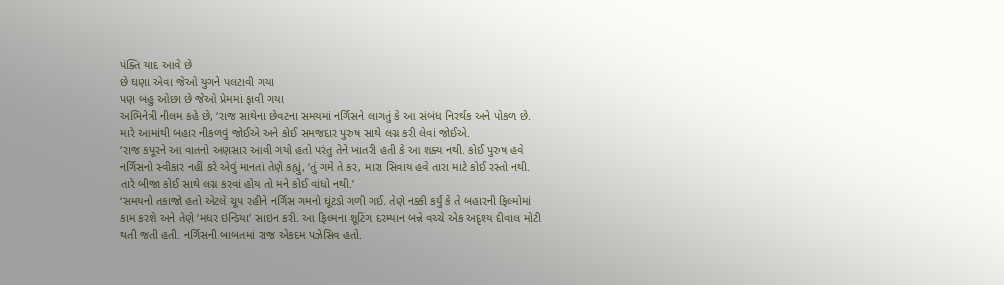પંક્તિ યાદ આવે છે
છે ઘણા એવા જેઓ યુગને પલટાવી ગયા
પણ બહુ ઓછા છે જેઓ પ્રેમમાં ફાવી ગયા
અભિનેત્રી નીલમ કહે છે, ‘રાજ સાથેના છેવટના સમયમાં નર્ગિસને લાગતું કે આ સંબંધ નિરર્થક અને પોકળ છે. મારે આમાંથી બહાર નીકળવું જોઈએ અને કોઈ સમજદાર પુરુષ સાથે લગ્ન કરી લેવાં જોઈએ.
‘રાજ કપૂરને આ વાતનો અણસાર આવી ગયો હતો પરંતુ તેને ખાતરી હતી કે આ શક્ય નથી. કોઈ પુરુષ હવે નર્ગિસનો સ્વીકાર નહીં કરે એવું માનતાં તેણે કહ્યું, ‘તું ગમે તે કર, મારા સિવાય હવે તારા માટે કોઈ રસ્તો નથી. તારે બીજા કોઈ સાથે લગ્ન કરવાં હોય તો મને કોઈ વાંધો નથી.’
‘સમયનો તકાજો હતો એટલે ચૂપ રહીને નર્ગિસ ગમનો ઘૂંટડો ગળી ગઈ. તેણે નક્કી કર્યું કે તે બહારની ફિલ્મોમાં કામ કરશે અને તેણે ‘મધર ઇન્ડિયા’ સાઇન કરી. આ ફિલ્મના શૂટિંગ દરમ્યાન બન્ને વચ્ચે એક અદૃશ્ય દીવાલ મોટી થતી જતી હતી. નર્ગિસની બાબતમાં રાજ એકદમ પઝેસિવ હતો.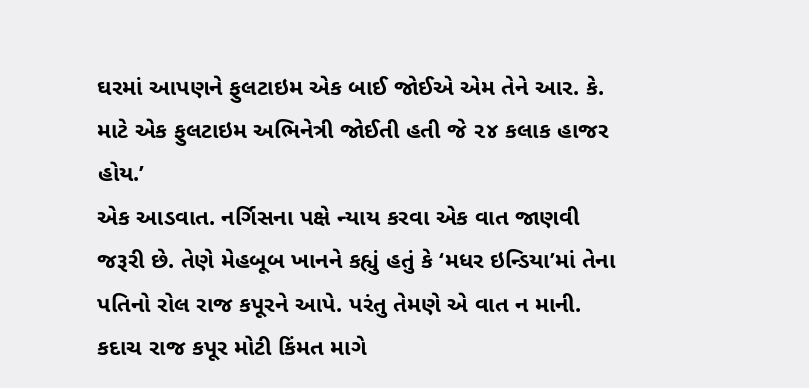ઘરમાં આપણને ફુલટાઇમ એક બાઈ જોઈએ એમ તેને આર. કે. માટે એક ફુલટાઇમ અભિનેત્રી જોઈતી હતી જે ૨૪ કલાક હાજર હોય.’
એક આડવાત. નર્ગિસના પક્ષે ન્યાય કરવા એક વાત જાણવી જરૂરી છે. તેણે મેહબૂબ ખાનને કહ્યું હતું કે ‘મધર ઇન્ડિયા’માં તેના પતિનો રોલ રાજ કપૂરને આપે. પરંતુ તેમણે એ વાત ન માની. કદાચ રાજ કપૂર મોટી કિંમત માગે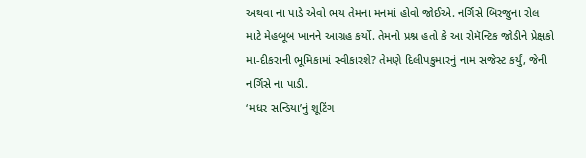અથવા ના પાડે એવો ભય તેમના મનમાં હોવો જોઈએ. નર્ગિસે બિરજુના રોલ માટે મેહબૂબ ખાનને આગ્રહ કર્યો. તેમનો પ્રશ્ન હતો કે આ રોમૅન્ટિક જોડીને પ્રેક્ષકો મા-દીકરાની ભૂમિકામાં સ્વીકારશે? તેમણે દિલીપકુમારનું નામ સજેસ્ટ કર્યું, જેની નર્ગિસે ના પાડી.
‘મધર સન્ડિયા’નું શૂટિંગ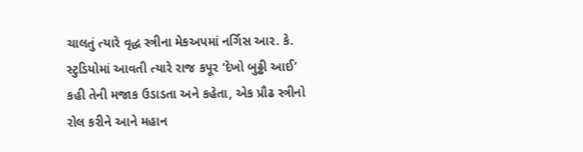ચાલતું ત્યારે વૃદ્ધ સ્ત્રીના મેકઅપમાં નર્ગિસ આર. કે. સ્ટુડિયોમાં આવતી ત્યારે રાજ કપૂર ‘દેખો બુઢ્ઢી આઈ’ કહી તેની મજાક ઉડાડતા અને કહેતા, એક પ્રૌઢ સ્ત્રીનો રોલ કરીને આને મહાન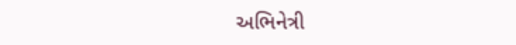અભિનેત્રી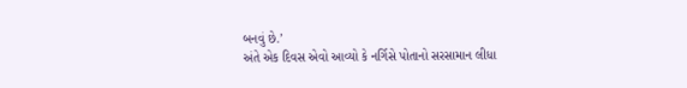બનવું છે.’
અંતે એક દિવસ એવો આવ્યો કે નર્ગિસે પોતાનો સરસામાન લીધા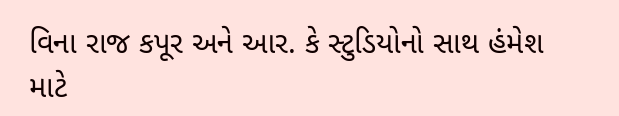વિના રાજ કપૂર અને આર. કે સ્ટુડિયોનો સાથ હંમેશ માટે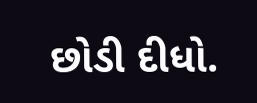છોડી દીધો.